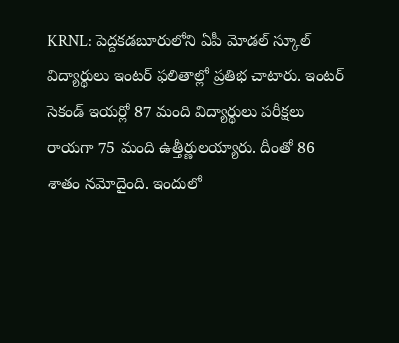KRNL: పెద్దకడబూరులోని ఏపీ మోడల్ స్కూల్ విద్యార్థులు ఇంటర్ ఫలితాల్లో ప్రతిభ చాటారు. ఇంటర్ సెకండ్ ఇయర్లో 87 మంది విద్యార్థులు పరీక్షలు రాయగా 75 మంది ఉత్తీర్ణులయ్యారు. దీంతో 86 శాతం నమోదైంది. ఇందులో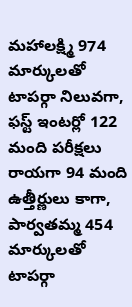మహాలక్ష్మి 974 మార్కులతో టాపర్గా నిలువగా, ఫస్ట్ ఇంటర్లో 122 మంది పరీక్షలు రాయగా 94 మంది ఉత్తీర్ణులు కాగా, పార్వతమ్మ 454 మార్కులతో టాపర్గా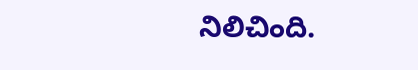నిలిచింది.